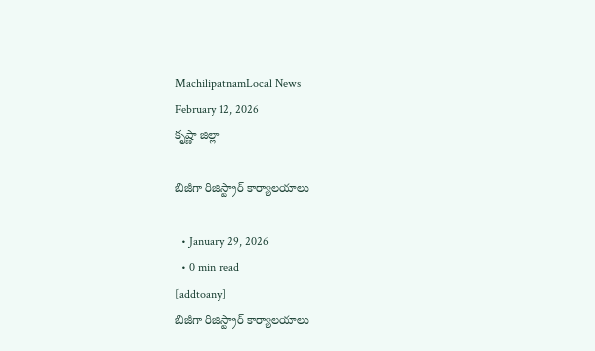MachilipatnamLocal News
February 12, 2026
కృష్ణా జిల్లా

బిజీగా రిజిస్ట్రార్ కార్యాలయాలు

  • January 29, 2026
  • 0 min read
[addtoany]
బిజీగా రిజిస్ట్రార్ కార్యాలయాలు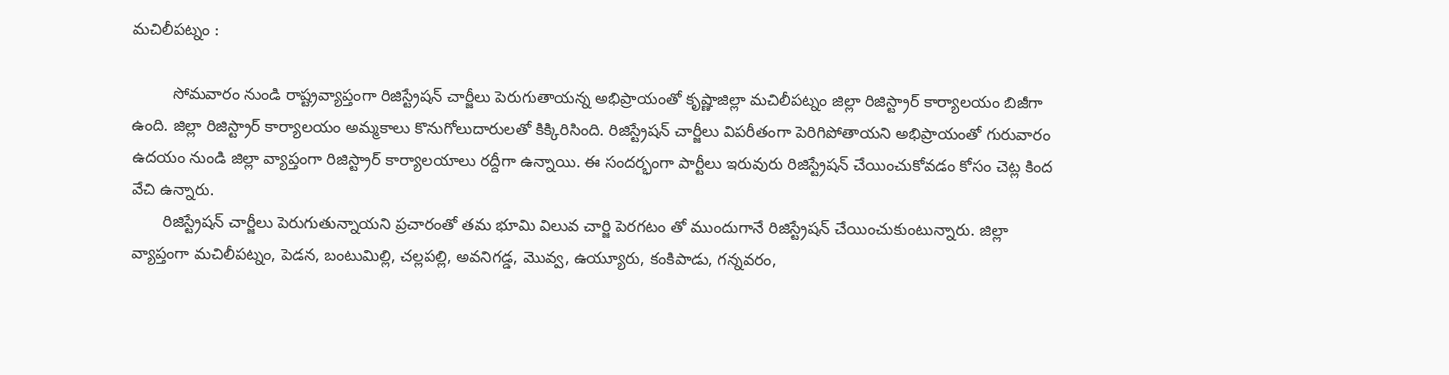మచిలీపట్నం :

         సోమవారం నుండి రాష్ట్రవ్యాప్తంగా రిజిస్ట్రేషన్ చార్జీలు పెరుగుతాయన్న అభిప్రాయంతో కృష్ణాజిల్లా మచిలీపట్నం జిల్లా రిజిస్ట్రార్ కార్యాలయం బిజీగా ఉంది. జిల్లా రిజిస్ట్రార్ కార్యాలయం అమ్మకాలు కొనుగోలుదారులతో కిక్కిరిసింది. రిజిస్ట్రేషన్ చార్జీలు విపరీతంగా పెరిగిపోతాయని అభిప్రాయంతో గురువారం ఉదయం నుండి జిల్లా వ్యాప్తంగా రిజిస్ట్రార్ కార్యాలయాలు రద్దీగా ఉన్నాయి. ఈ సందర్భంగా పార్టీలు ఇరువురు రిజిస్ట్రేషన్ చేయించుకోవడం కోసం చెట్ల కింద వేచి ఉన్నారు.
       రిజిస్ట్రేషన్ చార్జీలు పెరుగుతున్నాయని ప్రచారంతో తమ భూమి విలువ చార్జి పెరగటం తో ముందుగానే రిజిస్ట్రేషన్ చేయించుకుంటున్నారు. జిల్లా వ్యాప్తంగా మచిలీపట్నం, పెడన, బంటుమిల్లి, చల్లపల్లి, అవనిగడ్డ, మొవ్వ, ఉయ్యూరు, కంకిపాడు, గన్నవరం,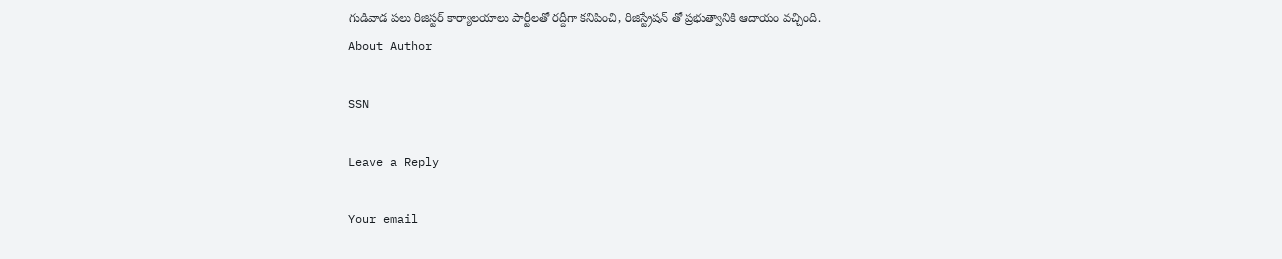గుడివాడ పలు రిజిస్టర్ కార్యాలయాలు పార్టీలతో రద్దీగా కనిపించి, రిజిస్ట్రేషన్ తో ప్రభుత్వానికి ఆదాయం వచ్చింది.
About Author

SSN

Leave a Reply

Your email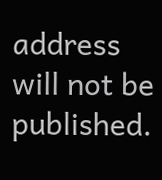address will not be published.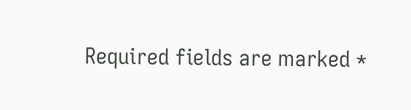Required fields are marked *